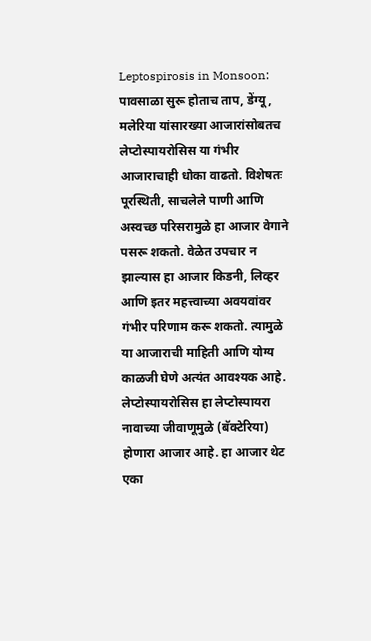Leptospirosis in Monsoon: पावसाळा सुरू होताच ताप, डेंग्यू, मलेरिया यांसारख्या आजारांसोबतच लेप्टोस्पायरोसिस या गंभीर आजाराचाही धोका वाढतो. विशेषतः पूरस्थिती, साचलेले पाणी आणि अस्वच्छ परिसरामुळे हा आजार वेगाने पसरू शकतो. वेळेत उपचार न झाल्यास हा आजार किडनी, लिव्हर आणि इतर महत्त्वाच्या अवयवांवर गंभीर परिणाम करू शकतो. त्यामुळे या आजाराची माहिती आणि योग्य काळजी घेणे अत्यंत आवश्यक आहे.
लेप्टोस्पायरोसिस हा लेप्टोस्पायरा नावाच्या जीवाणूमुळे (बॅक्टेरिया) होणारा आजार आहे. हा आजार थेट एका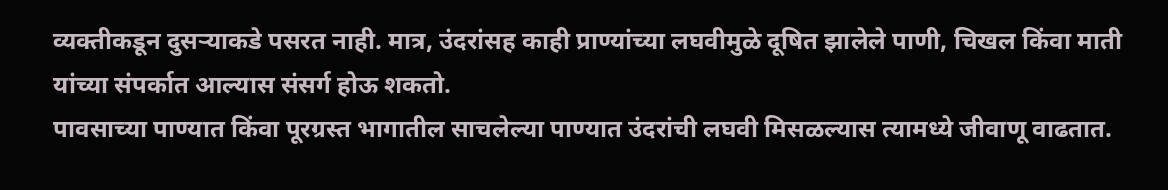व्यक्तीकडून दुसऱ्याकडे पसरत नाही. मात्र, उंदरांसह काही प्राण्यांच्या लघवीमुळे दूषित झालेले पाणी, चिखल किंवा माती यांच्या संपर्कात आल्यास संसर्ग होऊ शकतो.
पावसाच्या पाण्यात किंवा पूरग्रस्त भागातील साचलेल्या पाण्यात उंदरांची लघवी मिसळल्यास त्यामध्ये जीवाणू वाढतात.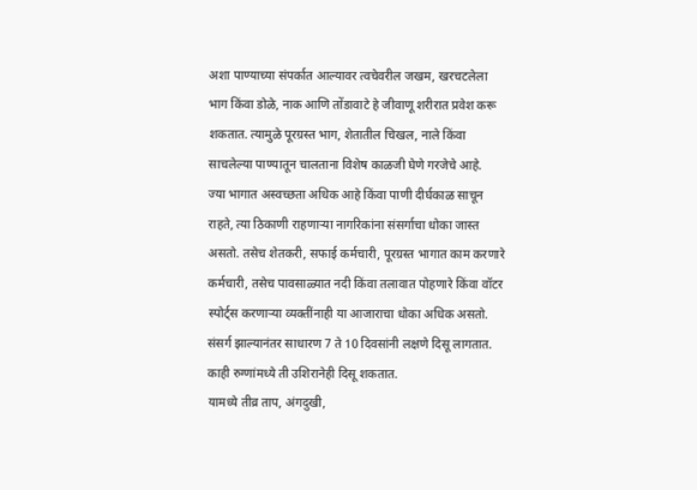अशा पाण्याच्या संपर्कात आल्यावर त्वचेवरील जखम, खरचटलेला भाग किंवा डोळे, नाक आणि तोंडावाटे हे जीवाणू शरीरात प्रवेश करू शकतात. त्यामुळे पूरग्रस्त भाग, शेतातील चिखल, नाले किंवा साचलेल्या पाण्यातून चालताना विशेष काळजी घेणे गरजेचे आहे.
ज्या भागात अस्वच्छता अधिक आहे किंवा पाणी दीर्घकाळ साचून राहते, त्या ठिकाणी राहणाऱ्या नागरिकांना संसर्गाचा धोका जास्त असतो. तसेच शेतकरी, सफाई कर्मचारी, पूरग्रस्त भागात काम करणारे कर्मचारी, तसेच पावसाळ्यात नदी किंवा तलावात पोहणारे किंवा वॉटर स्पोर्ट्स करणाऱ्या व्यक्तींनाही या आजाराचा धोका अधिक असतो.
संसर्ग झाल्यानंतर साधारण 7 ते 10 दिवसांनी लक्षणे दिसू लागतात. काही रुग्णांमध्ये ती उशिरानेही दिसू शकतात.
यामध्ये तीव्र ताप, अंगदुखी,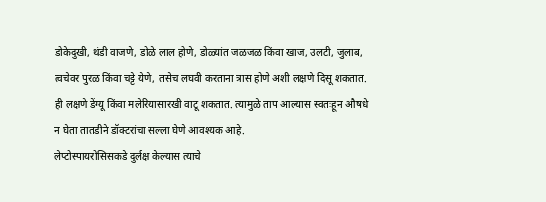डोकेदुखी, थंडी वाजणे, डोळे लाल होणे, डोळ्यांत जळजळ किंवा खाज, उलटी, जुलाब, त्वचेवर पुरळ किंवा चट्टे येणे, तसेच लघवी करताना त्रास होणे अशी लक्षणे दिसू शकतात. ही लक्षणे डेंग्यू किंवा मलेरियासारखी वाटू शकतात. त्यामुळे ताप आल्यास स्वतःहून औषधे न घेता तातडीने डॉक्टरांचा सल्ला घेणे आवश्यक आहे.
लेप्टोस्पायरोसिसकडे दुर्लक्ष केल्यास त्याचे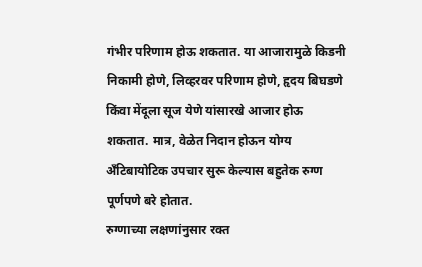गंभीर परिणाम होऊ शकतात. या आजारामुळे किडनी निकामी होणे, लिव्हरवर परिणाम होणे, हृदय बिघडणे किंवा मेंदूला सूज येणे यांसारखे आजार होऊ शकतात. मात्र, वेळेत निदान होऊन योग्य अँटिबायोटिक उपचार सुरू केल्यास बहुतेक रुग्ण पूर्णपणे बरे होतात.
रुग्णाच्या लक्षणांनुसार रक्त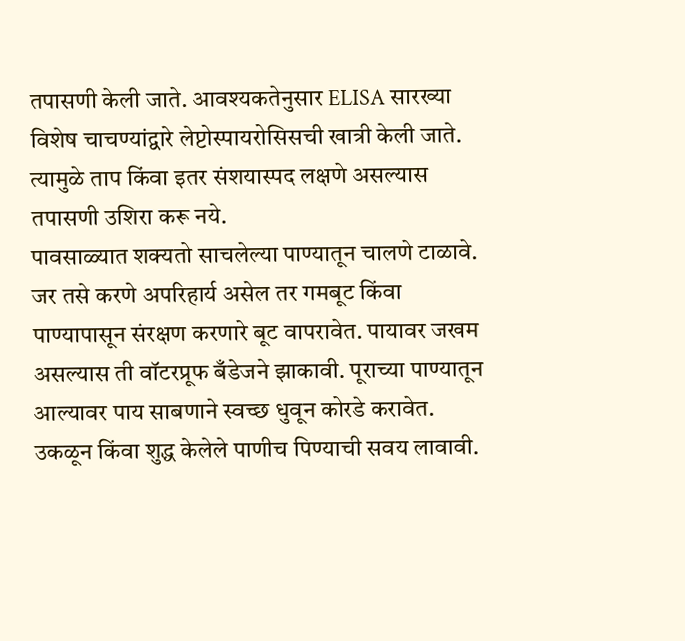तपासणी केली जाते. आवश्यकतेनुसार ELISA सारख्या विशेष चाचण्यांद्वारे लेप्टोस्पायरोसिसची खात्री केली जाते. त्यामुळे ताप किंवा इतर संशयास्पद लक्षणे असल्यास तपासणी उशिरा करू नये.
पावसाळ्यात शक्यतो साचलेल्या पाण्यातून चालणे टाळावे. जर तसे करणे अपरिहार्य असेल तर गमबूट किंवा पाण्यापासून संरक्षण करणारे बूट वापरावेत. पायावर जखम असल्यास ती वॉटरप्रूफ बँडेजने झाकावी. पूराच्या पाण्यातून आल्यावर पाय साबणाने स्वच्छ धुवून कोरडे करावेत. उकळून किंवा शुद्ध केलेले पाणीच पिण्याची सवय लावावी.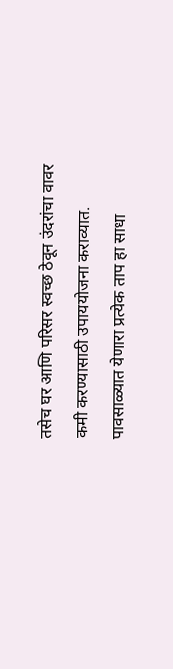तसेच घर आणि परिसर स्वच्छ ठेवून उंदरांचा वावर कमी करण्यासाठी उपाययोजना कराव्यात.
पावसाळ्यात येणारा प्रत्येक ताप हा साधा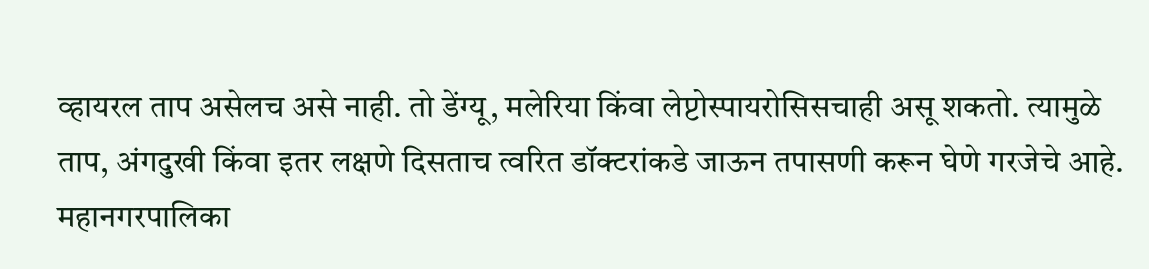व्हायरल ताप असेलच असे नाही. तो डेंग्यू, मलेरिया किंवा लेप्टोस्पायरोसिसचाही असू शकतो. त्यामुळे ताप, अंगदुखी किंवा इतर लक्षणे दिसताच त्वरित डॉक्टरांकडे जाऊन तपासणी करून घेणे गरजेचे आहे.
महानगरपालिका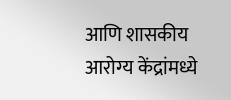आणि शासकीय आरोग्य केंद्रांमध्ये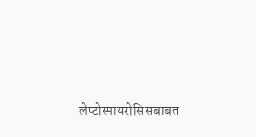लेप्टोस्पायरोसिसबाबत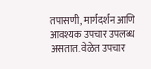तपासणी, मार्गदर्शन आणि आवश्यक उपचार उपलब्ध असतात. वेळेत उपचार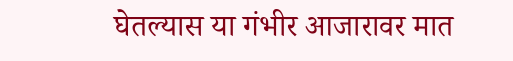घेतल्यास या गंभीर आजारावर मात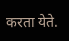करता येते.